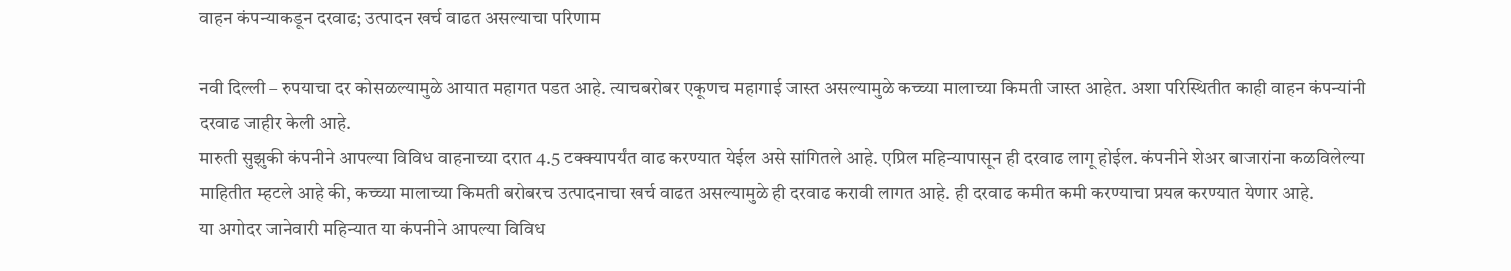वाहन कंपन्याकडून दरवाढ; उत्पादन खर्च वाढत असल्याचा परिणाम

नवी दिल्ली – रुपयाचा दर कोसळल्यामुळे आयात महागत पडत आहे. त्याचबरोबर एकूणच महागाई जास्त असल्यामुळे कच्च्या मालाच्या किमती जास्त आहेत. अशा परिस्थितीत काही वाहन कंपन्यांनी दरवाढ जाहीर केली आहे.
मारुती सुझुकी कंपनीने आपल्या विविध वाहनाच्या दरात 4.5 टक्क्यापर्यंत वाढ करण्यात येईल असे सांगितले आहे. एप्रिल महिन्यापासून ही दरवाढ लागू होईल. कंपनीने शेअर बाजारांना कळविलेल्या माहितीत म्हटले आहे की, कच्च्या मालाच्या किमती बरोबरच उत्पादनाचा खर्च वाढत असल्यामुळे ही दरवाढ करावी लागत आहे. ही दरवाढ कमीत कमी करण्याचा प्रयत्न करण्यात येणार आहे.
या अगोदर जानेवारी महिन्यात या कंपनीने आपल्या विविध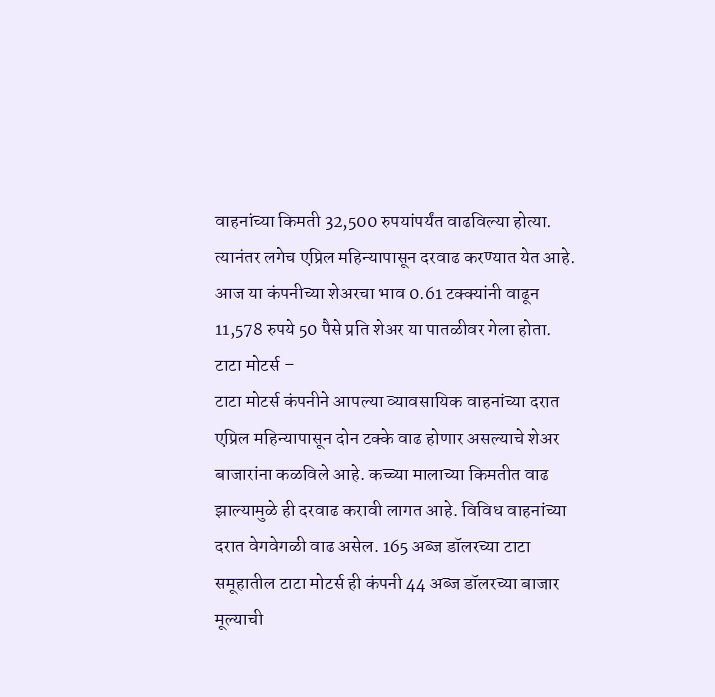वाहनांच्या किमती 32,500 रुपयांपर्यंत वाढविल्या होत्या. त्यानंतर लगेच एप्रिल महिन्यापासून दरवाढ करण्यात येत आहे. आज या कंपनीच्या शेअरचा भाव 0.61 टक्क्यांनी वाढून 11,578 रुपये 50 पैसे प्रति शेअर या पातळीवर गेला होता.
टाटा मोटर्स –
टाटा मोटर्स कंपनीने आपल्या व्यावसायिक वाहनांच्या दरात एप्रिल महिन्यापासून दोन टक्के वाढ होणार असल्याचे शेअर बाजारांना कळविले आहे. कच्च्या मालाच्या किमतीत वाढ झाल्यामुळे ही दरवाढ करावी लागत आहे. विविध वाहनांच्या दरात वेगवेगळी वाढ असेल. 165 अब्ज डॉलरच्या टाटा समूहातील टाटा मोटर्स ही कंपनी 44 अब्ज डॉलरच्या बाजार मूल्याची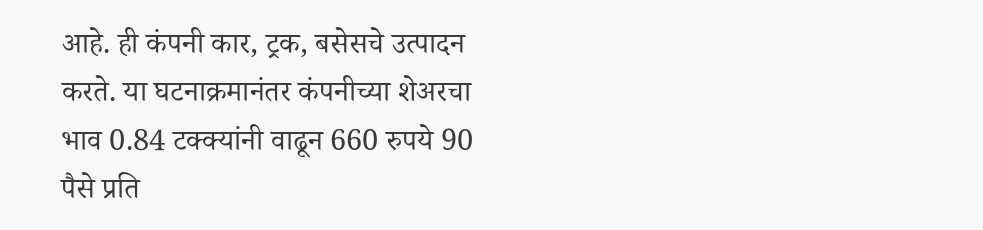आहे. ही कंपनी कार, ट्रक, बसेसचे उत्पादन करते. या घटनाक्रमानंतर कंपनीच्या शेअरचा भाव 0.84 टक्क्यांनी वाढून 660 रुपये 90 पैसे प्रति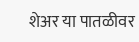शेअर या पातळीवर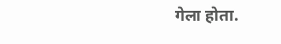गेला होता.